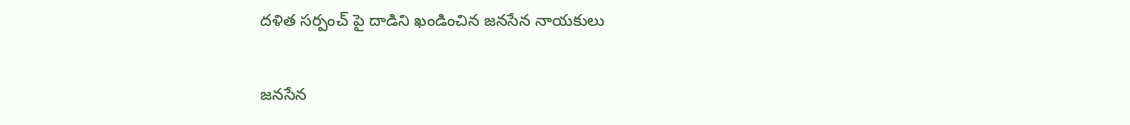దళిత సర్పంచ్ పై దాడిని ఖండించిన జనసేన నాయకులు

జనసేన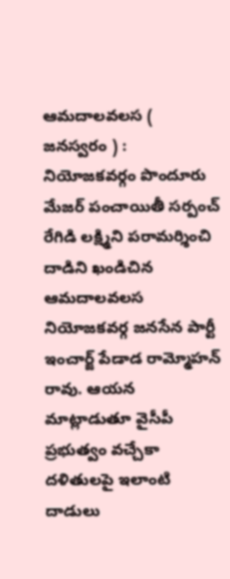ఆమదాలవలస ( జనస్వరం ) : నియోజకవర్గం పొందూరు మేజర్ పంచాయితీ సర్పంచ్ రేగిడి లక్ష్మిని పరామర్శించి దాడిని ఖండిచిన ఆమదాలవలస నియోజకవర్గ జనసేన పార్టీ ఇంచార్జ్ పేడాడ రామ్మోహన్ రావు. ఆయన మాట్లాడుతూ వైసీపీ ప్రభుత్వం వచ్చేకా దళితులపై ఇలాంటి దాడులు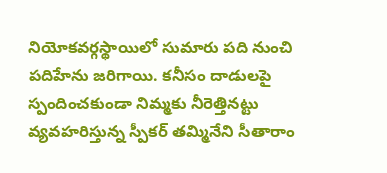నియోకవర్గస్థాయిలో సుమారు పది నుంచి పదిహేను జరిగాయి. కనీసం దాడులపై స్పందించకుండా నిమ్మకు నీరెత్తినట్టు వ్యవహరిస్తున్న స్పీకర్ తమ్మినేని సీతారాం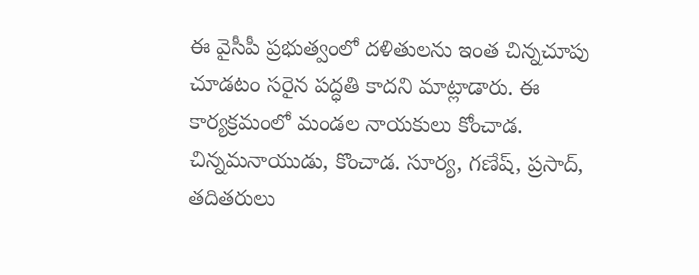ఈ వైసీపీ ప్రభుత్వంలో దళితులను ఇంత చిన్నచూపు చూడటం సరైన పద్ధతి కాదని మాట్లాడారు. ఈ కార్యక్రమంలో మండల నాయకులు కోంచాడ. చిన్నమనాయుడు, కొంచాడ. సూర్య, గణేష్, ప్రసాద్, తదితరులు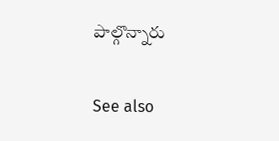పాల్గొన్నారు

See also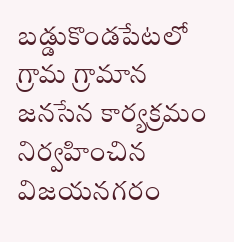బడ్డుకొండపేటలో గ్రామ గ్రామాన జనసేన కార్యక్రమం నిర్వహించిన విజయనగరం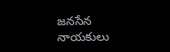జనసేన నాయకులు